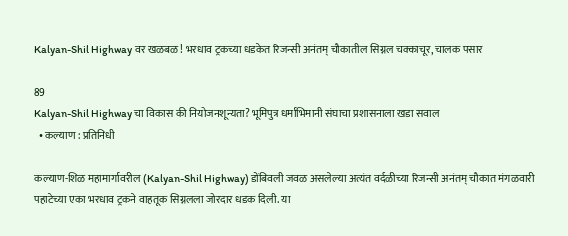Kalyan-Shil Highway वर खळबळ! भरधाव ट्रकच्या धडकेत रिजन्सी अनंतम् चौकातील सिग्नल चक्काचूर, चालक पसार

89
Kalyan-Shil Highway चा विकास की नियोजनशून्यता? भूमिपुत्र धर्माभिमानी संघाचा प्रशासनाला खडा सवाल
  • कल्याण : प्रतिनिधी

कल्याण-शिळ महामार्गावरील (Kalyan-Shil Highway) डोंबिवली जवळ असलेल्या अत्यंत वर्दळीच्या रिजन्सी अनंतम् चौकात मंगळवारी पहाटेच्या एका भरधाव ट्रकने वाहतूक सिग्नलला जोरदार धडक दिली. या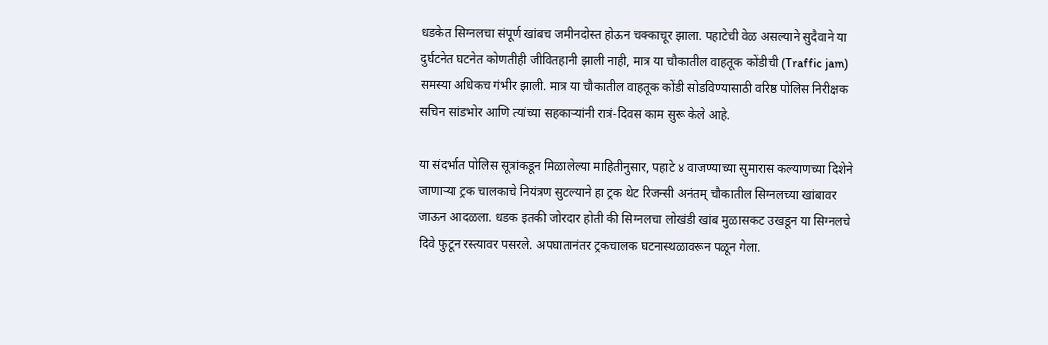धडकेत सिग्नलचा संपूर्ण खांबच जमीनदोस्त होऊन चक्काचूर झाला. पहाटेची वेळ असल्याने सुदैवाने या दुर्घटनेत घटनेत कोणतीही जीवितहानी झाली नाही, मात्र या चौकातील वाहतूक कोंडीची (Traffic jam) समस्या अधिकच गंभीर झाली. मात्र या चौकातील वाहतूक कोंडी सोडविण्यासाठी वरिष्ठ पोलिस निरीक्षक सचिन सांडभोर आणि त्यांच्या सहकाऱ्यांनी रात्रं-दिवस काम सुरू केले आहे.

या संदर्भात पोलिस सूत्रांकडून मिळालेल्या माहितीनुसार, पहाटे ४ वाजण्याच्या सुमारास कल्याणच्या दिशेने जाणाऱ्या ट्रक चालकाचे नियंत्रण सुटल्याने हा ट्रक थेट रिजन्सी अनंतम् चौकातील सिग्नलच्या खांबावर जाऊन आदळला. धडक इतकी जोरदार होती की सिग्नलचा लोखंडी खांब मुळासकट उखडून या सिग्नलचे दिवे फुटून रस्त्यावर पसरले. अपघातानंतर ट्रकचालक घटनास्थळावरून पळून गेला.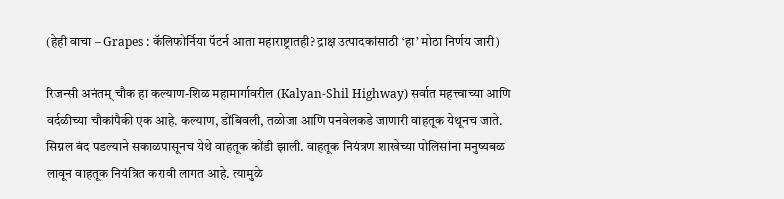(हेही वाचा – Grapes : कॅलिफोर्निया पॅटर्न आता महाराष्ट्रातही? द्राक्ष उत्पादकांसाठी ‘हा’ मोठा निर्णय जारी)

रिजन्सी अनंतम् चौक हा कल्याण-शिळ महामार्गावरील (Kalyan-Shil Highway) सर्वात महत्त्वाच्या आणि वर्दळीच्या चौकांपैकी एक आहे. कल्याण, डोंबिवली, तळोजा आणि पनवेलकडे जाणारी वाहतूक येथूनच जाते. सिग्नल बंद पडल्याने सकाळपासूनच येथे वाहतूक कोंडी झाली. वाहतूक नियंत्रण शाखेच्या पोलिसांना मनुष्यबळ लावून वाहतूक नियंत्रित करावी लागत आहे. त्यामुळे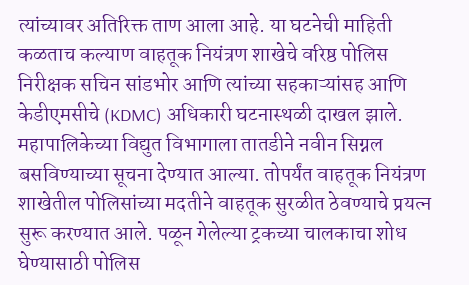त्यांच्यावर अतिरिक्त ताण आला आहे. या घटनेची माहिती कळताच कल्याण वाहतूक नियंत्रण शाखेचे वरिष्ठ पोलिस निरीक्षक सचिन सांडभोर आणि त्यांच्या सहकाऱ्यांसह आणि केडीएमसीचे (KDMC) अधिकारी घटनास्थळी दाखल झाले. महापालिकेच्या विद्युत विभागाला तातडीने नवीन सिग्नल बसविण्याच्या सूचना देण्यात आल्या. तोपर्यंत वाहतूक नियंत्रण शाखेतील पोलिसांच्या मदतीने वाहतूक सुरळीत ठेवण्याचे प्रयत्न सुरू करण्यात आले. पळून गेलेल्या ट्रकच्या चालकाचा शोध घेण्यासाठी पोलिस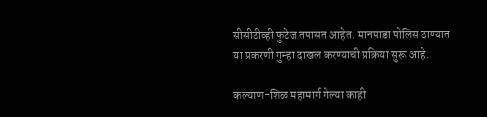सीसीटीव्ही फुटेज तपासत आहेत. मानपाडा पोलिस ठाण्यात या प्रकरणी गुन्हा दाखल करण्याची प्रक्रिया सुरू आहे.

कल्याण-शिळ महामार्ग गेल्या काही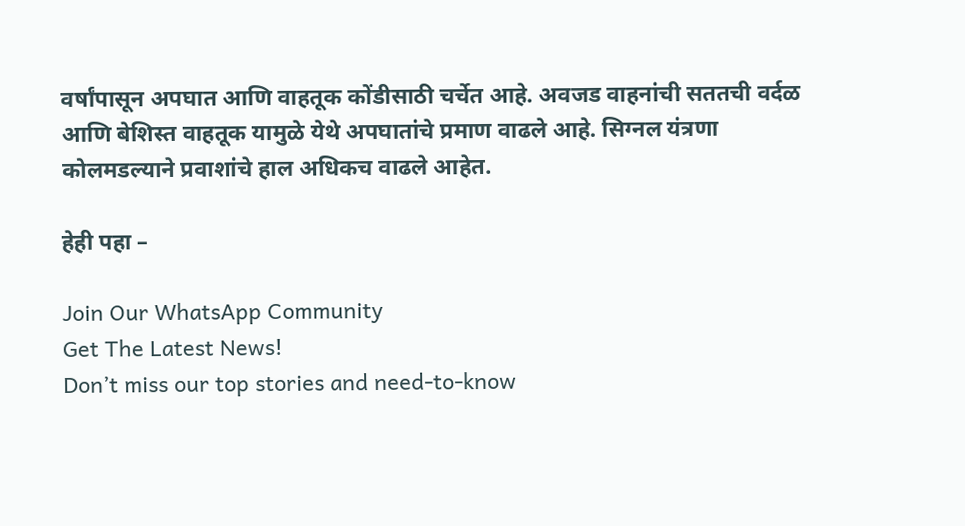वर्षांपासून अपघात आणि वाहतूक कोंडीसाठी चर्चेत आहे. अवजड वाहनांची सततची वर्दळ आणि बेशिस्त वाहतूक यामुळे येथे अपघातांचे प्रमाण वाढले आहे. सिग्नल यंत्रणा कोलमडल्याने प्रवाशांचे हाल अधिकच वाढले आहेत.

हेही पहा –

Join Our WhatsApp Community
Get The Latest News!
Don’t miss our top stories and need-to-know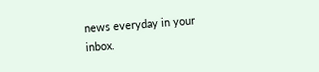news everyday in your inbox.